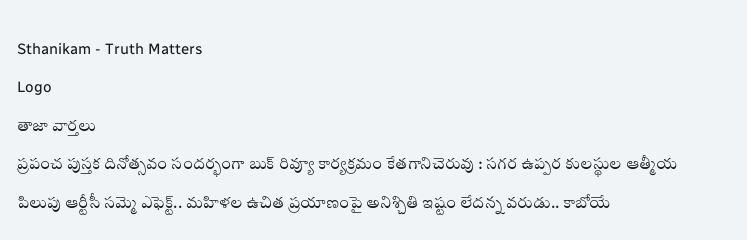Sthanikam - Truth Matters
Logo
తాజా వార్తలు
ప్రపంచ పుస్తక దినోత్సవం సందర్భంగా బుక్ రివ్యూ కార్యక్రమం కేతగానిచెరువు : సగర ఉప్పర కులస్థుల ఆత్మీయ పిలుపు ఆర్టీసీ సమ్మె ఎఫెక్ట్.. మహిళల ఉచిత ప్రయాణంపై అనిశ్చితి ఇష్టం లేదన్న వరుడు.. కాబోయే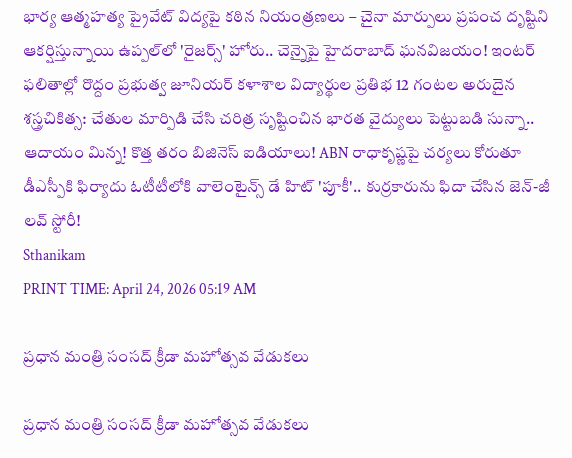భార్య ఆత్మహత్య ప్రైవేట్ విద్యపై కఠిన నియంత్రణలు – చైనా మార్పులు ప్రపంచ దృష్టిని ఆకర్షిస్తున్నాయి ఉప్పల్‌లో 'రైజర్స్' హోరు.. చెన్నైపై హైదరాబాద్ ఘనవిజయం! ఇంటర్ ఫలితాల్లో రొద్దం ప్రభుత్వ జూనియర్ కళాశాల విద్యార్థుల ప్రతిభ 12 గంటల అరుదైన శస్త్రచికిత్స: చేతుల మార్పిడి చేసి చరిత్ర సృష్టించిన భారత వైద్యులు పెట్టుబడి సున్నా.. ఆదాయం మిన్న! కొత్త తరం బిజినెస్ ఐడియాలు! ABN రాధాకృష్ణపై చర్యలు కోరుతూ డీఎస్పీకి ఫిర్యాదు ఓటీటీలోకి వాలెంటైన్స్ డే హిట్ 'పూకీ'.. కుర్రకారును ఫిదా చేసిన జెన్-జీ లవ్ స్టోరీ!
Sthanikam
PRINT TIME: April 24, 2026 05:19 AM

ప్రధాన మంత్రి సంసద్ క్రీడా మహోత్సవ వేడుకలు

ప్రధాన మంత్రి సంసద్ క్రీడా మహోత్సవ వేడుకలు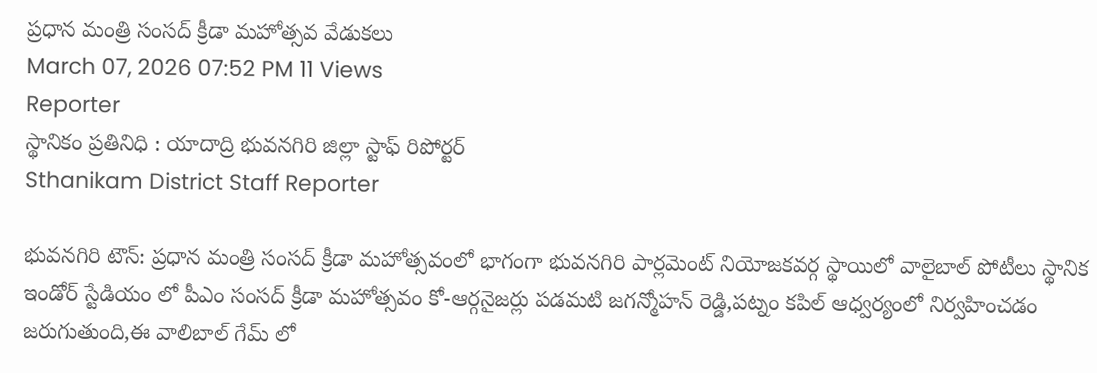ప్రధాన మంత్రి సంసద్ క్రీడా మహోత్సవ వేడుకలు
March 07, 2026 07:52 PM 11 Views
Reporter
స్థానికం ప్రతినిధి : యాదాద్రి భువనగిరి జిల్లా స్టాఫ్ రిపోర్టర్
Sthanikam District Staff Reporter

భువనగిరి టౌన్: ప్రధాన మంత్రి సంసద్ క్రీడా మహోత్సవంలో భాగంగా భువనగిరి పార్లమెంట్ నియోజకవర్గ స్థాయిలో వాలైబాల్ పోటీలు స్థానిక ఇండోర్ స్టేడియం లో పీఎం సంసద్ క్రీడా మహోత్సవం కో-ఆర్గనైజర్లు పడమటి జగన్మోహన్ రెడ్డి,పట్నం కపిల్ ఆధ్వర్యంలో నిర్వహించడం జరుగుతుంది,ఈ వాలిబాల్ గేమ్ లో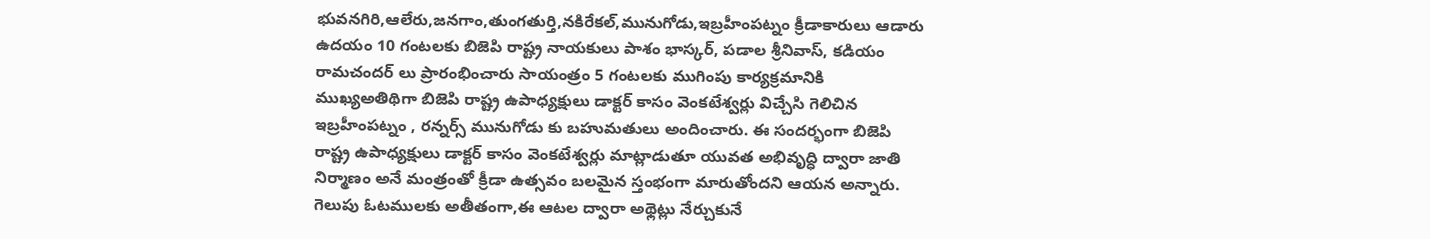భువనగిరి,ఆలేరు,జనగాం,తుంగతుర్తి,నకిరేకల్,మునుగోడు,ఇబ్రహీంపట్నం క్రీడాకారులు ఆడారు ఉదయం 10 గంటలకు బిజెపి రాష్ట్ర నాయకులు పాశం భాస్కర్, పడాల శ్రీనివాస్, కడియం రామచందర్ లు ప్రారంభించారు సాయంత్రం 5 గంటలకు ముగింపు కార్యక్రమానికి ముఖ్యఅతిథిగా బిజెపి రాష్ట్ర ఉపాధ్యక్షులు డాక్టర్ కాసం వెంకటేశ్వర్లు విచ్చేసి గెలిచిన ఇబ్రహీంపట్నం , రన్నర్స్ మునుగోడు కు బహుమతులు అందించారు. ఈ సందర్భంగా బిజెపి రాష్ట్ర ఉపాధ్యక్షులు డాక్టర్ కాసం వెంకటేశ్వర్లు మాట్లాడుతూ యువత అభివృద్ధి ద్వారా జాతి నిర్మాణం అనే మంత్రంతో క్రీడా ఉత్సవం బలమైన స్తంభంగా మారుతోందని ఆయన అన్నారు. గెలుపు ఓటములకు అతీతంగా,ఈ ఆటల ద్వారా అథ్లెట్లు నేర్చుకునే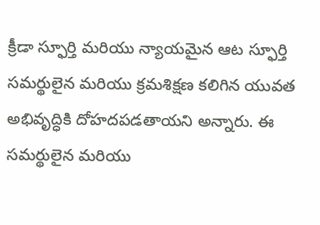క్రీడా స్ఫూర్తి మరియు న్యాయమైన ఆట స్ఫూర్తి సమర్థులైన మరియు క్రమశిక్షణ కలిగిన యువత అభివృద్ధికి దోహదపడతాయని అన్నారు. ఈ సమర్థులైన మరియు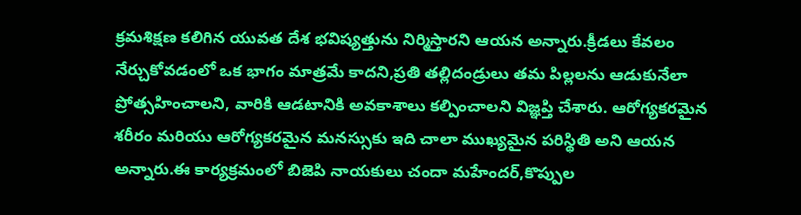క్రమశిక్షణ కలిగిన యువత దేశ భవిష్యత్తును నిర్మిస్తారని ఆయన అన్నారు.క్రీడలు కేవలం నేర్చుకోవడంలో ఒక భాగం మాత్రమే కాదని,ప్రతి తల్లిదండ్రులు తమ పిల్లలను ఆడుకునేలా ప్రోత్సహించాలని, వారికి ఆడటానికి అవకాశాలు కల్పించాలని విజ్ఞప్తి చేశారు. ఆరోగ్యకరమైన శరీరం మరియు ఆరోగ్యకరమైన మనస్సుకు ఇది చాలా ముఖ్యమైన పరిస్థితి అని ఆయన అన్నారు.ఈ కార్యక్రమంలో బిజెపి నాయకులు చందా మహేందర్,కొప్పుల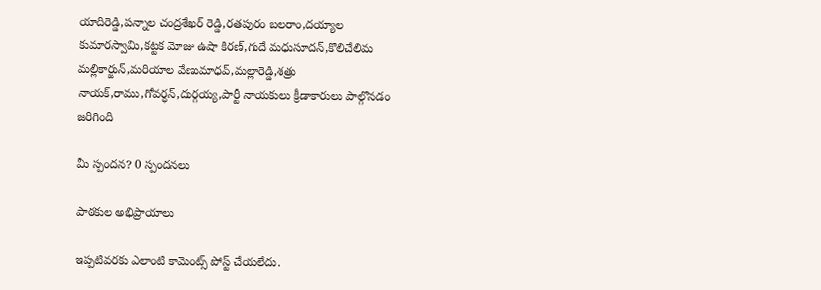యాదిరెడ్డి,పన్నాల చంద్రశేఖర్ రెడ్డి,రతపురం బలరాం,దయ్యాల కుమారస్వామి,కట్టక మోజు ఉషా కిరణ్,గుదే మధుసూదన్,కొలిచేలిమ మల్లికార్జున్,మరియాల వేణుమాధవ్,మల్లారెడ్డి,శత్రు నాయక్,రాము,గోవర్ధన్,దుర్గయ్య,పార్టీ నాయకులు క్రీడాకారులు పాల్గొనడం జరిగింది

మీ స్పందన? 0 స్పందనలు

పాఠకుల అభిప్రాయాలు

ఇప్పటివరకు ఎలాంటి కామెంట్స్ పోస్ట్ చేయలేదు.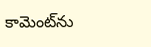కామెంట్‌ను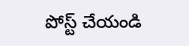పోస్ట్ చేయండి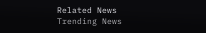Related News
Trending News